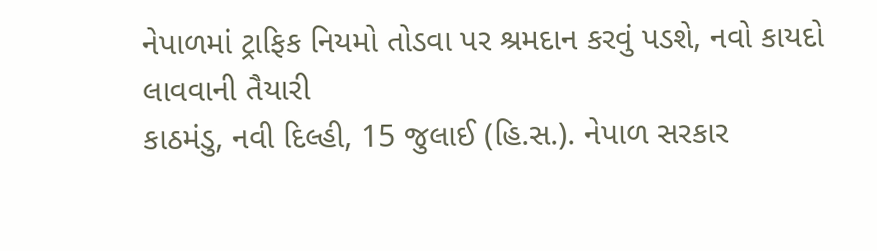નેપાળમાં ટ્રાફિક નિયમો તોડવા પર શ્રમદાન કરવું પડશે, નવો કાયદો લાવવાની તૈયારી
કાઠમંડુ, નવી દિલ્હી, 15 જુલાઈ (હિ.સ.). નેપાળ સરકાર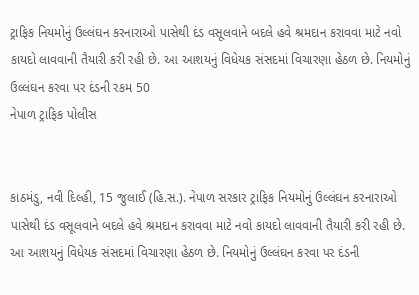ટ્રાફિક નિયમોનું ઉલ્લંઘન કરનારાઓ પાસેથી દંડ વસૂલવાને બદલે હવે શ્રમદાન કરાવવા માટે નવો કાયદો લાવવાની તૈયારી કરી રહી છે. આ આશયનું વિધેયક સંસદમાં વિચારણા હેઠળ છે. નિયમોનું ઉલ્લંઘન કરવા પર દંડની રકમ 50
નેપાળ ટ્રાફિક પોલીસ


કાઠમંડુ, નવી દિલ્હી, 15 જુલાઈ (હિ.સ.). નેપાળ સરકાર ટ્રાફિક નિયમોનું ઉલ્લંઘન કરનારાઓ પાસેથી દંડ વસૂલવાને બદલે હવે શ્રમદાન કરાવવા માટે નવો કાયદો લાવવાની તૈયારી કરી રહી છે. આ આશયનું વિધેયક સંસદમાં વિચારણા હેઠળ છે. નિયમોનું ઉલ્લંઘન કરવા પર દંડની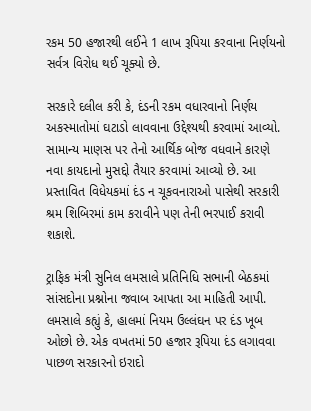રકમ 50 હજારથી લઈને 1 લાખ રૂપિયા કરવાના નિર્ણયનો સર્વત્ર વિરોધ થઈ ચૂક્યો છે.

સરકારે દલીલ કરી કે, દંડની રકમ વધારવાનો નિર્ણય અકસ્માતોમાં ઘટાડો લાવવાના ઉદ્દેશ્યથી કરવામાં આવ્યો. સામાન્ય માણસ પર તેનો આર્થિક બોજ વધવાને કારણે નવા કાયદાનો મુસદ્દો તૈયાર કરવામાં આવ્યો છે. આ પ્રસ્તાવિત વિધેયકમાં દંડ ન ચૂકવનારાઓ પાસેથી સરકારી શ્રમ શિબિરમાં કામ કરાવીને પણ તેની ભરપાઈ કરાવી શકાશે.

ટ્રાફિક મંત્રી સુનિલ લમસાલે પ્રતિનિધિ સભાની બેઠકમાં સાંસદોના પ્રશ્નોના જવાબ આપતા આ માહિતી આપી. લમસાલે કહ્યું કે, હાલમાં નિયમ ઉલ્લંઘન પર દંડ ખૂબ ઓછો છે. એક વખતમાં 50 હજાર રૂપિયા દંડ લગાવવા પાછળ સરકારનો ઇરાદો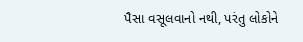પૈસા વસૂલવાનો નથી, પરંતુ લોકોને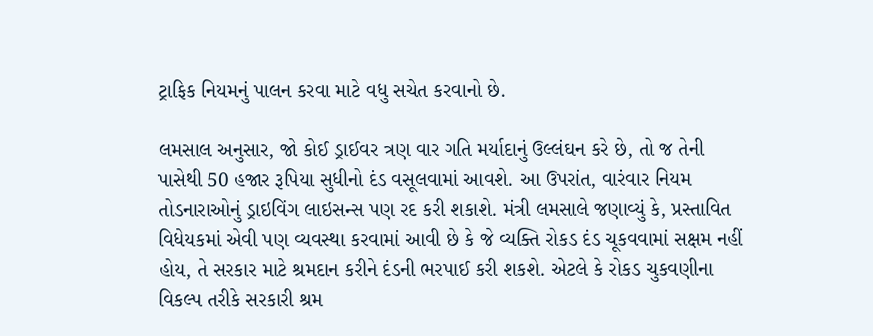ટ્રાફિક નિયમનું પાલન કરવા માટે વધુ સચેત કરવાનો છે.

લમસાલ અનુસાર, જો કોઈ ડ્રાઈવર ત્રણ વાર ગતિ મર્યાદાનું ઉલ્લંઘન કરે છે, તો જ તેની પાસેથી 50 હજાર રૂપિયા સુધીનો દંડ વસૂલવામાં આવશે. આ ઉપરાંત, વારંવાર નિયમ તોડનારાઓનું ડ્રાઇવિંગ લાઇસન્સ પણ રદ કરી શકાશે. મંત્રી લમસાલે જણાવ્યું કે, પ્રસ્તાવિત વિધેયકમાં એવી પણ વ્યવસ્થા કરવામાં આવી છે કે જે વ્યક્તિ રોકડ દંડ ચૂકવવામાં સક્ષમ નહીં હોય, તે સરકાર માટે શ્રમદાન કરીને દંડની ભરપાઈ કરી શકશે. એટલે કે રોકડ ચુકવણીના વિકલ્પ તરીકે સરકારી શ્રમ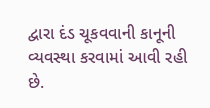દ્વારા દંડ ચૂકવવાની કાનૂની વ્યવસ્થા કરવામાં આવી રહી છે.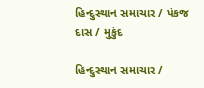હિન્દુસ્થાન સમાચાર / પંકજ દાસ / મુકુંદ

હિન્દુસ્થાન સમાચાર /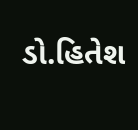ડો.હિતેશ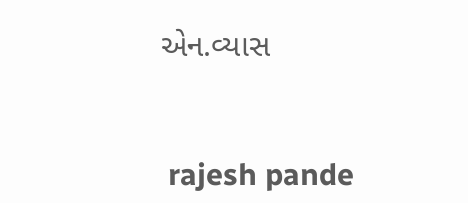એન.વ્યાસ


 rajesh pande